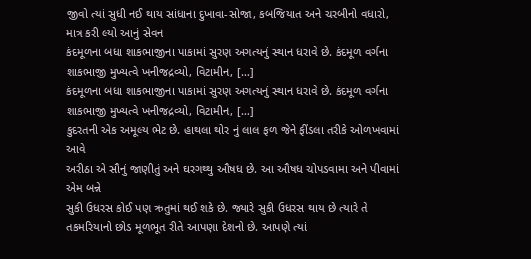જીવો ત્યાં સુધી નઈ થાય સાંધાના દુખાવા-સોજા, કબજિયાત અને ચરબીનો વધારો, માત્ર કરી લ્યો આનું સેવન
કંદમૂળના બધા શાકભાજીના પાકામાં સુરણ અગત્યનું સ્થાન ધરાવે છે. કંદમૂળ વર્ગના શાકભાજી મુખ્યત્વે ખનીજદ્રવ્યો, વિટામીન, […]
કંદમૂળના બધા શાકભાજીના પાકામાં સુરણ અગત્યનું સ્થાન ધરાવે છે. કંદમૂળ વર્ગના શાકભાજી મુખ્યત્વે ખનીજદ્રવ્યો, વિટામીન, […]
કુદરતની એક અમૂલ્ય ભેટ છે. હાથલા થોર નું લાલ ફળ જેને ફીંડલા તરીકે ઓળખવામાં આવે
અરીઠા એ સૌનું જાણીતું અને ઘરગથ્થુ ઔષધ છે. આ ઔષધ ચોપડવામા અને પીવામાં એમ બન્ને
સુકી ઉધરસ કોઈ પણ ઋતુમાં થઈ શકે છે. જ્યારે સુકી ઉધરસ થાય છે ત્યારે તે
તકમરિયાનો છોડ મૂળભૂત રીતે આપણા દેશનો છે. આપણે ત્યાં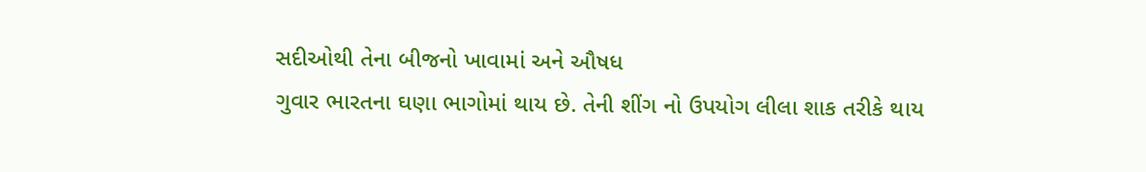સદીઓથી તેના બીજનો ખાવામાં અને ઔષધ
ગુવાર ભારતના ઘણા ભાગોમાં થાય છે. તેની શીંગ નો ઉપયોગ લીલા શાક તરીકે થાય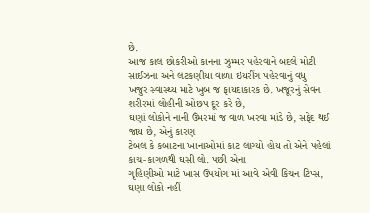છે.
આજ કાલ છોકરીઓ કાનના ઝુમ્મર પહેરવાને બદલે મોટી સાઈઝના અને લટકણીયા વાળા ઇયરીંગ પહેરવાનું વધુ
ખજુર સ્વાસ્થ્ય માટે ખુબ જ ફાયદાકારક છે. ખજૂરનું સેવન શરીરમાં લોહીની ઓછપ દૂર કરે છે,
ઘણાં લોકોને નાની ઉંમરમાં જ વાળ ખરવા માંડે છે, સફેદ થઈ જાય છે, એનું કારણ
ટેબલ કે કબાટના ખાનાઓમાં કાટ લાગ્યો હોય તો એને પહેલાં કાચ-કાગળથી ઘસી લો. પછી એના
ગૃહિણીઓ માટે ખાસ ઉપયોગ માં આવે એવી કિચન ટિપ્સ, ઘણા લોકો નહીં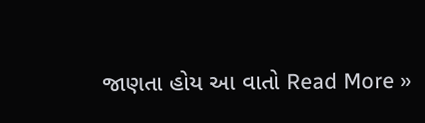જાણતા હોય આ વાતો Read More »